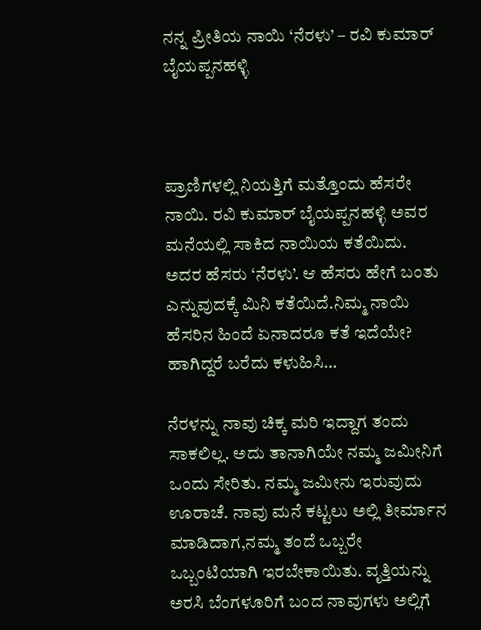ನನ್ನ ಪ್ರೀತಿಯ ನಾಯಿ ‘ನೆರಳು’ – ರವಿ ಕುಮಾರ್ ಬೈಯಪ್ಪನಹಳ್ಳಿ



ಪ್ರಾಣಿಗಳಲ್ಲಿ ನಿಯತ್ತಿಗೆ ಮತ್ತೊಂದು ಹೆಸರೇ ನಾಯಿ. ರವಿ ಕುಮಾರ್ ಬೈಯಪ್ಪನಹಳ್ಳಿ ಅವರ ಮನೆಯಲ್ಲಿ ಸಾಕಿದ ನಾಯಿಯ ಕತೆಯಿದು. ಅದರ ಹೆಸರು ‘ನೆರಳು’. ಆ ಹೆಸರು ಹೇಗೆ ಬಂತು  ಎನ್ನುವುದಕ್ಕೆ ಮಿನಿ ಕತೆಯಿದೆ.ನಿಮ್ಮ ನಾಯಿ ಹೆಸರಿನ ಹಿಂದೆ ಏನಾದರೂ ಕತೆ ಇದೆಯೇ? ಹಾಗಿದ್ದರೆ ಬರೆದು ಕಳುಹಿಸಿ…

ನೆರಳನ್ನು ನಾವು ಚಿಕ್ಕ ಮರಿ ಇದ್ದಾಗ ತಂದು ಸಾಕಲಿಲ್ಲ. ಅದು ತಾನಾಗಿಯೇ ನಮ್ಮ ಜಮೀನಿಗೆ ಒಂದು ಸೇರಿತು. ನಮ್ಮ ಜಮೀನು ಇರುವುದು ಊರಾಚೆ. ನಾವು ಮನೆ ಕಟ್ಟಲು ಅಲ್ಲಿ ತೀರ್ಮಾನ ಮಾಡಿದಾಗ,ನಮ್ಮ ತಂದೆ ಒಬ್ಬರೇ ಒಬ್ಬಂಟಿಯಾಗಿ ಇರಬೇಕಾಯಿತು. ವೃತ್ತಿಯನ್ನು ಅರಸಿ ಬೆಂಗಳೂರಿಗೆ ಬಂದ ನಾವುಗಳು ಅಲ್ಲಿಗೆ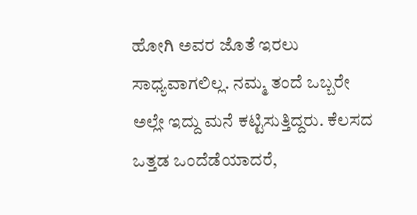ಹೋಗಿ ಅವರ ಜೊತೆ ಇರಲು ಸಾಧ್ಯವಾಗಲಿಲ್ಲ. ನಮ್ಮ ತಂದೆ ಒಬ್ಬರೇ ಅಲ್ಲೇ ಇದ್ದು ಮನೆ ಕಟ್ಟಿಸುತ್ತಿದ್ದರು. ಕೆಲಸದ ಒತ್ತಡ ಒಂದೆಡೆಯಾದರೆ,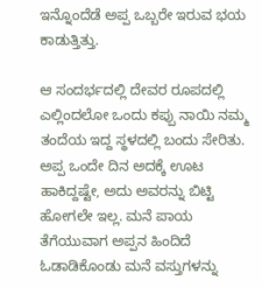ಇನ್ನೊಂದೆಡೆ ಅಪ್ಪ ಒಬ್ಬರೇ ಇರುವ ಭಯ ಕಾಡುತ್ತಿತ್ತು.

ಆ ಸಂದರ್ಭದಲ್ಲಿ ದೇವರ ರೂಪದಲ್ಲಿ ಎಲ್ಲಿಂದಲೋ ಒಂದು ಕಪ್ಪು ನಾಯಿ ನಮ್ಮ ತಂದೆಯ ಇದ್ದ ಸ್ಥಳದಲ್ಲಿ ಬಂದು ಸೇರಿತು. ಅಪ್ಪ ಒಂದೇ ದಿನ ಅದಕ್ಕೆ ಊಟ ಹಾಕಿದ್ದಷ್ಟೇ, ಅದು ಅವರನ್ನು ಬಿಟ್ಟಿ ಹೋಗಲೇ ಇಲ್ಲ. ಮನೆ ಪಾಯ ತೆಗೆಯುವಾಗ ಅಪ್ಪನ ಹಿಂದಿದೆ ಓಡಾಡಿಕೊಂಡು ಮನೆ ವಸ್ತುಗಳನ್ನು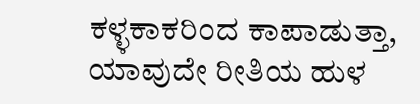ಕಳ್ಳಕಾಕರಿಂದ ಕಾಪಾಡುತ್ತಾ, ಯಾವುದೇ ರೀತಿಯ ಹುಳ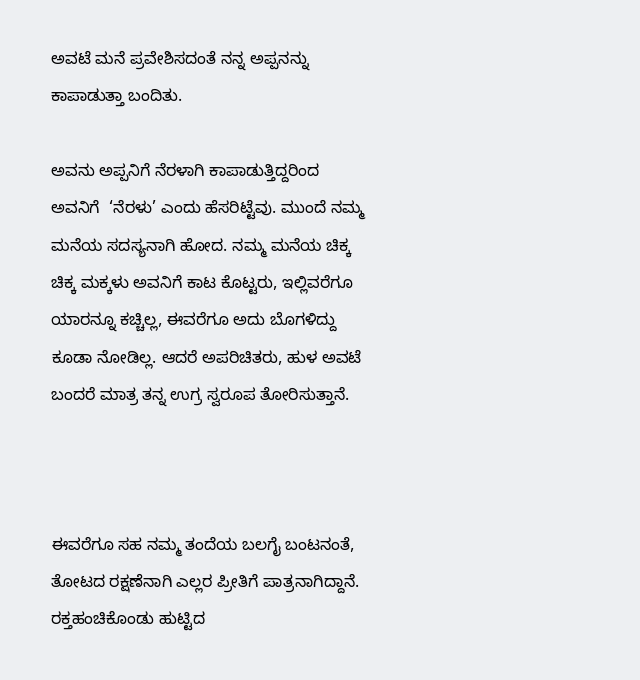ಅವಟೆ ಮನೆ ಪ್ರವೇಶಿಸದಂತೆ ನನ್ನ ಅಪ್ಪನನ್ನು ಕಾಪಾಡುತ್ತಾ ಬಂದಿತು.

ಅವನು ಅಪ್ಪನಿಗೆ ನೆರಳಾಗಿ ಕಾಪಾಡುತ್ತಿದ್ದರಿಂದ ಅವನಿಗೆ  ‘ನೆರಳು’ ಎಂದು ಹೆಸರಿಟ್ಟೆವು. ಮುಂದೆ ನಮ್ಮ ಮನೆಯ ಸದಸ್ಯನಾಗಿ ಹೋದ. ನಮ್ಮ ಮನೆಯ ಚಿಕ್ಕ ಚಿಕ್ಕ ಮಕ್ಕಳು ಅವನಿಗೆ ಕಾಟ ಕೊಟ್ಟರು, ಇಲ್ಲಿವರೆಗೂ ಯಾರನ್ನೂ ಕಚ್ಚಿಲ್ಲ, ಈವರೆಗೂ ಅದು ಬೊಗಳಿದ್ದು ಕೂಡಾ ನೋಡಿಲ್ಲ. ಆದರೆ ಅಪರಿಚಿತರು, ಹುಳ ಅವಟೆ ಬಂದರೆ ಮಾತ್ರ ತನ್ನ ಉಗ್ರ ಸ್ವರೂಪ ತೋರಿಸುತ್ತಾನೆ.



ಈವರೆಗೂ ಸಹ ನಮ್ಮ ತಂದೆಯ ಬಲಗೈ ಬಂಟನಂತೆ, ತೋಟದ ರಕ್ಷಣೆನಾಗಿ ಎಲ್ಲರ ಪ್ರೀತಿಗೆ ಪಾತ್ರನಾಗಿದ್ದಾನೆ. ರಕ್ತಹಂಚಿಕೊಂಡು ಹುಟ್ಟಿದ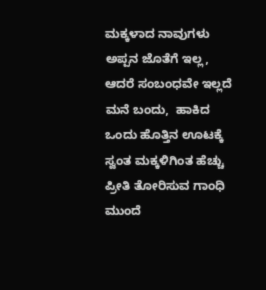ಮಕ್ಕಳಾದ ನಾವುಗಳು ಅಪ್ಪನ ಜೊತೆಗೆ ಇಲ್ಲ, ಆದರೆ ಸಂಬಂಧವೇ ಇಲ್ಲದೆ ಮನೆ ಬಂದು,  ಹಾಕಿದ ಒಂದು ಹೊತ್ತಿನ ಊಟಕ್ಕೆ ಸ್ವಂತ ಮಕ್ಕಳಿಗಿಂತ ಹೆಚ್ಚು ಪ್ರೀತಿ ತೋರಿಸುವ ಗಾಂಧಿ ಮುಂದೆ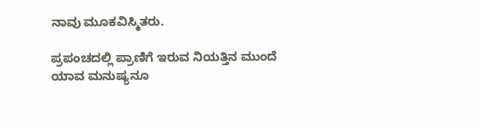ನಾವು ಮೂಕವಿಸ್ಮಿತರು.

ಪ್ರಪಂಚದಲ್ಲಿ ಪ್ರಾಣಿಗೆ ಇರುವ ನಿಯತ್ತಿನ ಮುಂದೆ ಯಾವ ಮನುಷ್ಯನೂ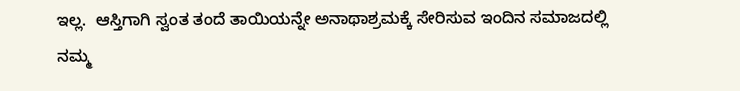ಇಲ್ಲ.  ಆಸ್ತಿಗಾಗಿ ಸ್ವಂತ ತಂದೆ ತಾಯಿಯನ್ನೇ ಅನಾಥಾಶ್ರಮಕ್ಕೆ ಸೇರಿಸುವ ಇಂದಿನ ಸಮಾಜದಲ್ಲಿ ನಮ್ಮ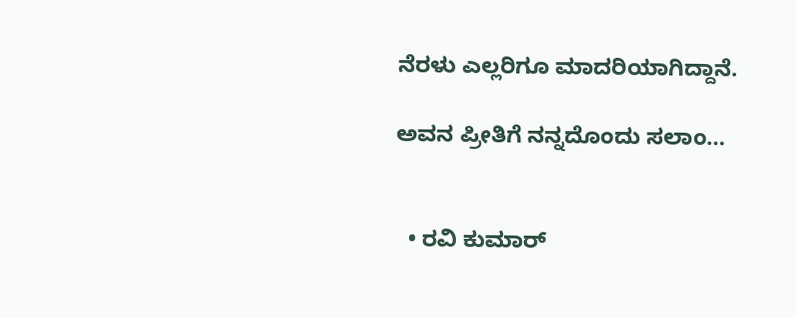ನೆರಳು ಎಲ್ಲರಿಗೂ ಮಾದರಿಯಾಗಿದ್ದಾನೆ.

ಅವನ ಪ್ರೀತಿಗೆ ನನ್ನದೊಂದು ಸಲಾಂ…


  • ರವಿ ಕುಮಾರ್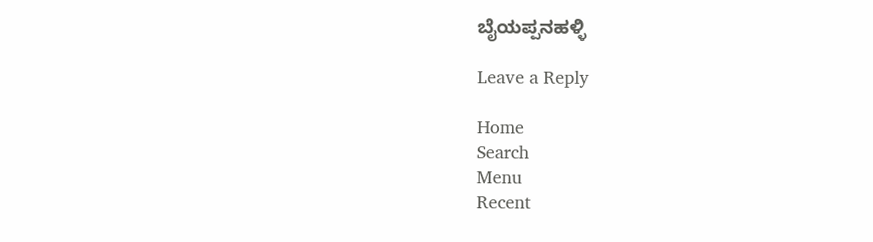ಬೈಯಪ್ಪನಹಳ್ಳಿ

Leave a Reply

Home
Search
Menu
Recent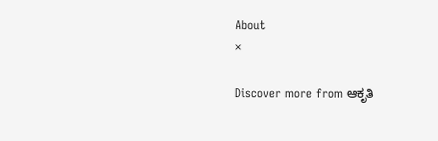About
×

Discover more from ಆಕೃತಿ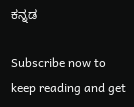ಕನ್ನಡ

Subscribe now to keep reading and get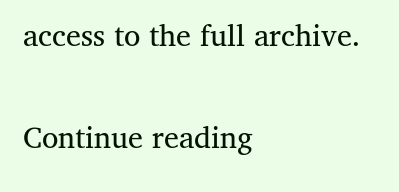access to the full archive.

Continue reading